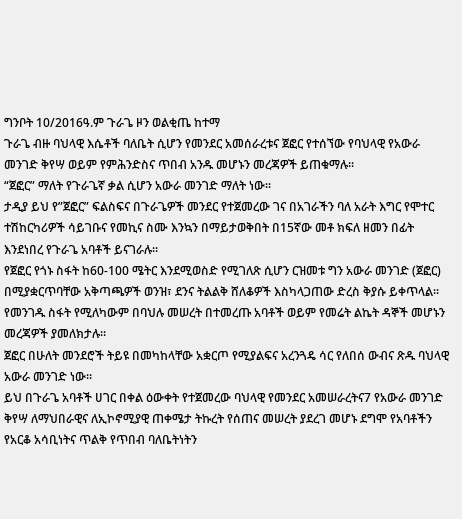ግንቦት 10/2016ዓ.ም ጉራጌ ዞን ወልቂጤ ከተማ
ጉራጌ ብዙ ባህላዊ እሴቶች ባለቤት ሲሆን የመንደር አመሰራረቱና ጀፎር የተሰኘው የባህላዊ የአውራ መንገድ ቅየሣ ወይም የምሕንድስና ጥበብ አንዱ መሆኑን መረጃዎች ይጠቁማሉ።
“ጀፎር” ማለት የጉራጌኛ ቃል ሲሆን አውራ መንገድ ማለት ነው፡፡
ታዲያ ይህ የ”ጀፎር” ፍልስፍና በጉራጌዎች መንደር የተጀመረው ገና በአገራችን ባለ አራት እግር የሞተር ተሽከርካሪዎች ሳይገቡና የመኪና ስሙ እንኳን በማይታወቅበት በ15ኛው መቶ ክፍለ ዘመን በፊት እንደነበረ የጉራጌ አባቶች ይናገራሉ።
የጀፎር የጎኑ ስፋት ከ60-100 ሜትር እንደሚወስድ የሚገለጽ ሲሆን ርዝመቱ ግን አውራ መንገድ (ጀፎር) በሚያቋርጥባቸው አቅጣጫዎች ወንዝ፣ ደንና ትልልቅ ሸለቆዎች እስካላጋጠው ድረስ ቅያሱ ይቀጥላል፡፡ የመንገዱ ስፋት የሚለካውም በባህሉ መሠረት በተመረጡ አባቶች ወይም የመሬት ልኬት ዳኞች መሆኑን መረጃዎች ያመለክታሉ።
ጀፎር በሁለት መንደሮች ትይዩ በመካከላቸው አቋርጦ የሚያልፍና አረንጓዴ ሳር የለበሰ ውብና ጽዱ ባህላዊ አውራ መንገድ ነው።
ይህ በጉራጌ አባቶች ሀገር በቀል ዕውቀት የተጀመረው ባህላዊ የመንደር አመሠራረትና7 የአውራ መንገድ ቅየሣ ለማህበራዊና ለኢኮኖሚያዊ ጠቀሜታ ትኩረት የሰጠና መሠረት ያደረገ መሆኑ ደግሞ የአባቶችን የአርቆ አሳቢነትና ጥልቅ የጥበብ ባለቤትነትን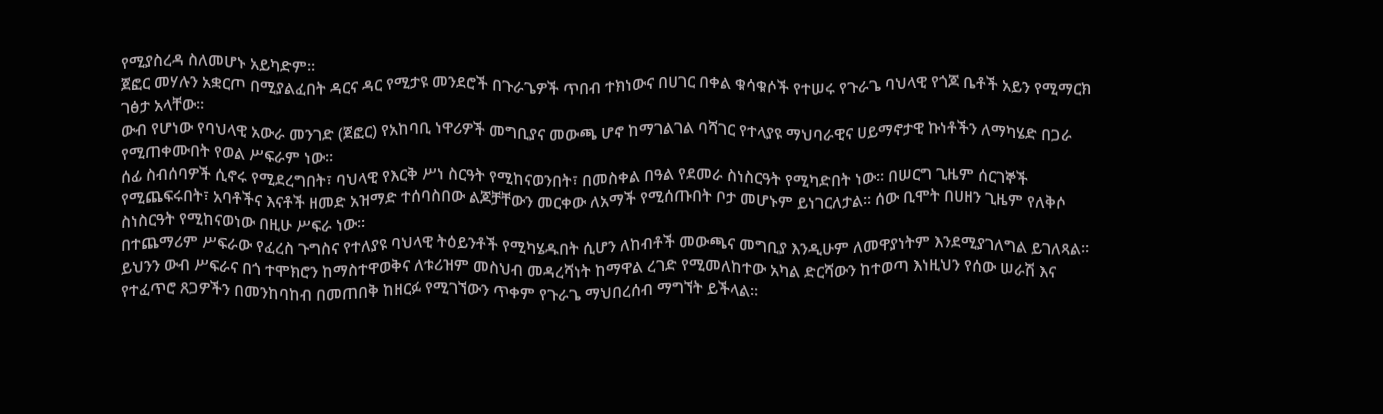የሚያስረዳ ስለመሆኑ አይካድም።
ጀፎር መሃሉን አቋርጦ በሚያልፈበት ዳርና ዳር የሚታዩ መንደሮች በጉራጌዎች ጥበብ ተክነውና በሀገር በቀል ቁሳቁሶች የተሠሩ የጉራጌ ባህላዊ የጎጆ ቤቶች አይን የሚማርክ ገፅታ አላቸው።
ውብ የሆነው የባህላዊ አውራ መንገድ (ጀፎር) የአከባቢ ነዋሪዎች መግቢያና መውጫ ሆኖ ከማገልገል ባሻገር የተላያዩ ማህባራዊና ሀይማኖታዊ ኩነቶችን ለማካሄድ በጋራ የሚጠቀሙበት የወል ሥፍራም ነው፡፡
ሰፊ ስብሰባዎች ሲኖሩ የሚደረግበት፣ ባህላዊ የእርቅ ሥነ ስርዓት የሚከናወንበት፣ በመስቀል በዓል የደመራ ስነስርዓት የሚካድበት ነው፡፡ በሠርግ ጊዜም ሰርገኞች የሚጨፍሩበት፣ አባቶችና እናቶች ዘመድ አዝማድ ተሰባስበው ልጆቻቸውን መርቀው ለአማች የሚሰጡበት ቦታ መሆኑም ይነገርለታል፡፡ ሰው ቢሞት በሀዘን ጊዜም የለቅሶ ስነስርዓት የሚከናወነው በዚሁ ሥፍራ ነው፡፡
በተጨማሪም ሥፍራው የፈረስ ጉግስና የተለያዩ ባህላዊ ትዕይንቶች የሚካሄዱበት ሲሆን ለከብቶች መውጫና መግቢያ እንዲሁም ለመዋያነትም እንደሚያገለግል ይገለጻል።
ይህንን ውብ ሥፍራና በጎ ተሞክሮን ከማስተዋወቅና ለቱሪዝም መስህብ መዳረሻነት ከማዋል ረገድ የሚመለከተው አካል ድርሻውን ከተወጣ እነዚህን የሰው ሠራሽ እና የተፈጥሮ ጸጋዎችን በመንከባከብ በመጠበቅ ከዘርፉ የሚገኘውን ጥቀም የጉራጌ ማህበረሰብ ማግኘት ይችላል።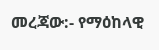መረጃው:- የማዕከላዊ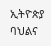ኢትዮጵያ ባህልና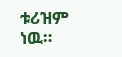ቱሪዝም ነዉ።